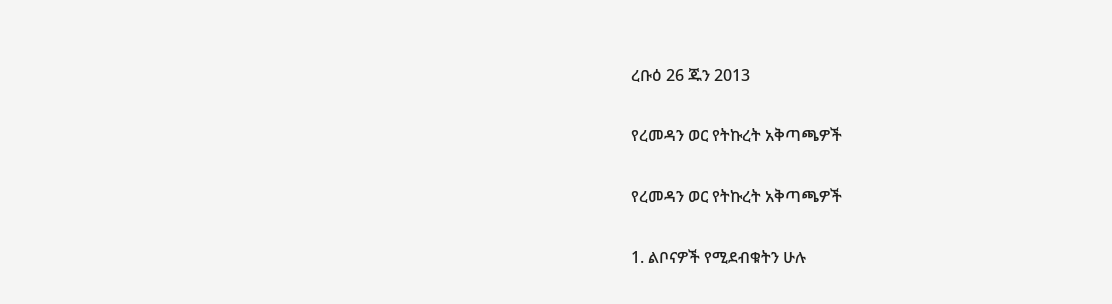ረቡዕ 26 ጁን 2013

የረመዳን ወር የትኩረት አቅጣጫዎች

የረመዳን ወር የትኩረት አቅጣጫዎች

1. ልቦናዎች የሚደብቁትን ሁሉ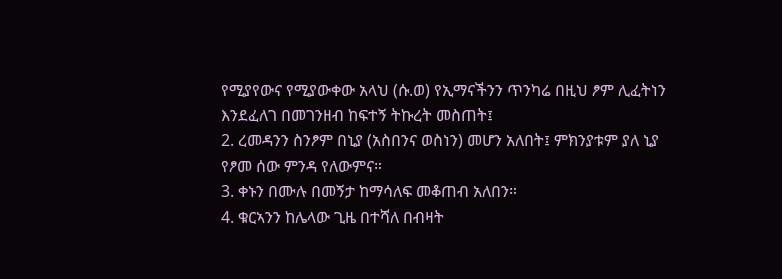የሚያየውና የሚያውቀው አላህ (ሱ.ወ) የኢማናችንን ጥንካሬ በዚህ ፆም ሊፈትነን እንደፈለገ በመገንዘብ ከፍተኝ ትኩረት መስጠት፤
2. ረመዳንን ስንፆም በኒያ (አስበንና ወስነን) መሆን አለበት፤ ምክንያቱም ያለ ኒያ የፆመ ሰው ምንዳ የለውምና።
3. ቀኑን በሙሉ በመኝታ ከማሳለፍ መቆጠብ አለበን።
4. ቁርኣንን ከሌላው ጊዜ በተሻለ በብዛት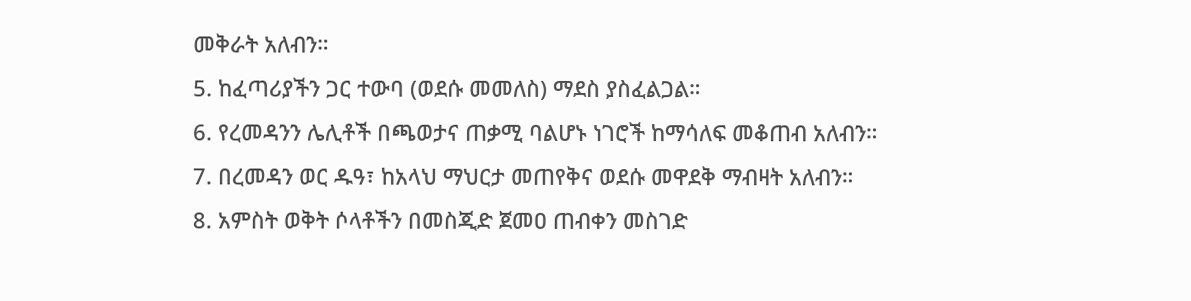መቅራት አለብን።
5. ከፈጣሪያችን ጋር ተውባ (ወደሱ መመለስ) ማደስ ያስፈልጋል።
6. የረመዳንን ሌሊቶች በጫወታና ጠቃሚ ባልሆኑ ነገሮች ከማሳለፍ መቆጠብ አለብን።
7. በረመዳን ወር ዱዓ፣ ከአላህ ማህርታ መጠየቅና ወደሱ መዋደቅ ማብዛት አለብን።
8. አምስት ወቅት ሶላቶችን በመስጂድ ጀመዐ ጠብቀን መስገድ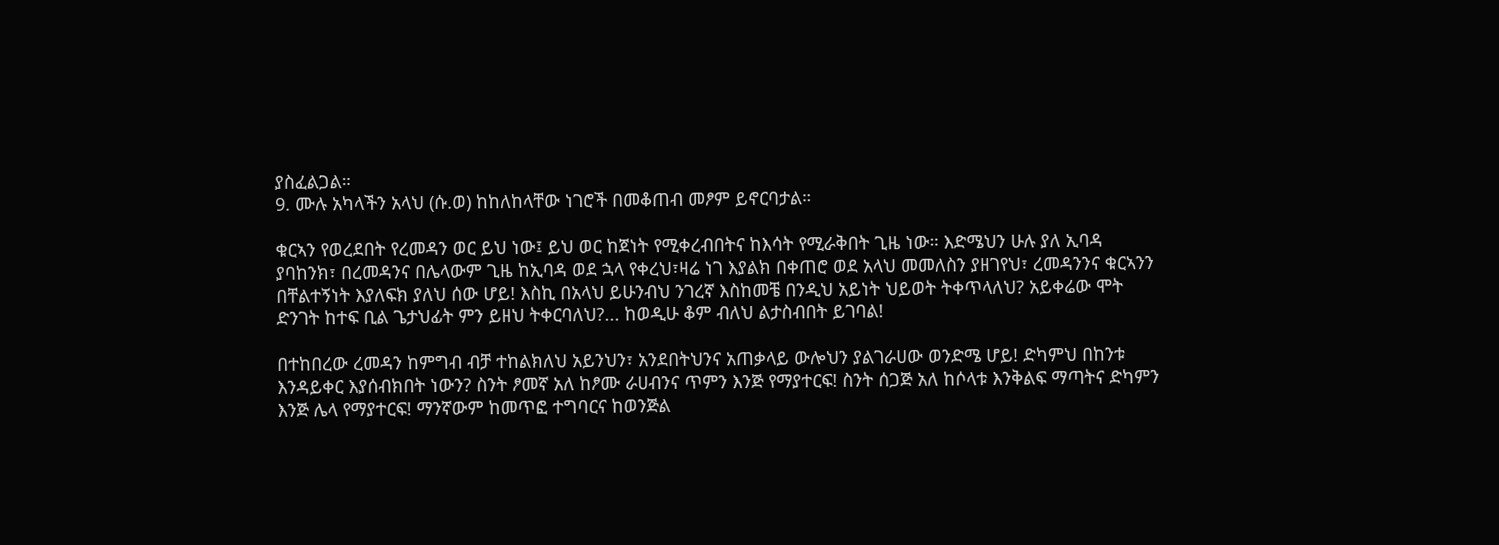ያስፈልጋል።
9. ሙሉ አካላችን አላህ (ሱ.ወ) ከከለከላቸው ነገሮች በመቆጠብ መፆም ይኖርባታል።

ቁርኣን የወረደበት የረመዳን ወር ይህ ነው፤ ይህ ወር ከጀነት የሚቀረብበትና ከእሳት የሚራቅበት ጊዜ ነው። እድሜህን ሁሉ ያለ ኢባዳ ያባከንክ፣ በረመዳንና በሌላውም ጊዜ ከኢባዳ ወደ ኋላ የቀረህ፣ዛሬ ነገ እያልክ በቀጠሮ ወደ አላህ መመለስን ያዘገየህ፣ ረመዳንንና ቁርኣንን በቸልተኝነት እያለፍክ ያለህ ሰው ሆይ! እስኪ በአላህ ይሁንብህ ንገረኛ እስከመቼ በንዲህ አይነት ህይወት ትቀጥላለህ? አይቀሬው ሞት ድንገት ከተፍ ቢል ጌታህፊት ምን ይዘህ ትቀርባለህ?... ከወዲሁ ቆም ብለህ ልታስብበት ይገባል!

በተከበረው ረመዳን ከምግብ ብቻ ተከልክለህ አይንህን፣ አንደበትህንና አጠቃላይ ውሎህን ያልገራሀው ወንድሜ ሆይ! ድካምህ በከንቱ እንዳይቀር እያሰብክበት ነውን? ስንት ፆመኛ አለ ከፆሙ ራሀብንና ጥምን እንጅ የማያተርፍ! ስንት ሰጋጅ አለ ከሶላቱ እንቅልፍ ማጣትና ድካምን እንጅ ሌላ የማያተርፍ! ማንኛውም ከመጥፎ ተግባርና ከወንጅል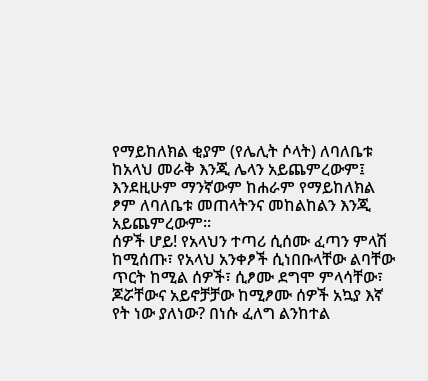የማይከለክል ቂያም (የሌሊት ሶላት) ለባለቤቱ ከአላህ መራቅ እንጂ ሌላን አይጨምረውም፤ እንደዚሁም ማንኛውም ከሐራም የማይከለክል ፆም ለባለቤቱ መጠላትንና መከልከልን እንጂ አይጨምረውም።
ሰዎች ሆይ! የአላህን ተጣሪ ሲሰሙ ፈጣን ምላሽ ከሚሰጡ፣ የአላህ አንቀፆች ሲነበቡላቸው ልባቸው ጥርት ከሚል ሰዎች፣ ሲፆሙ ደግሞ ምላሳቸው፣ ጆሯቸውና አይኖቻቻው ከሚፆሙ ሰዎች አኳያ እኛ የት ነው ያለነው? በነሱ ፈለግ ልንከተል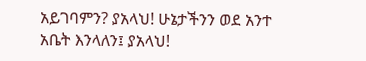አይገባምን? ያአላህ! ሁኔታችንን ወደ አንተ አቤት እንላለን፤ ያአላህ!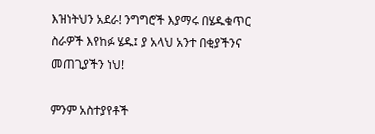እዝነትህን አደራ! ንግግሮች እያማሩ በሄዱቁጥር ስራዎች እየከፉ ሄዱ፤ ያ አላህ አንተ በቂያችንና መጠጊያችን ነህ!

ምንም አስተያየቶች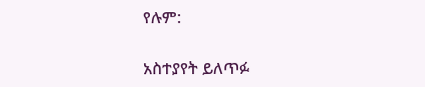የሉም:

አስተያየት ይለጥፉ